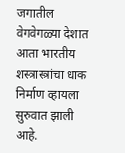जगातील वेगवेगळ्या देशात आता भारतीय शस्त्रास्त्रांचा धाक निर्माण व्हायला सुरुवात झाली आहे.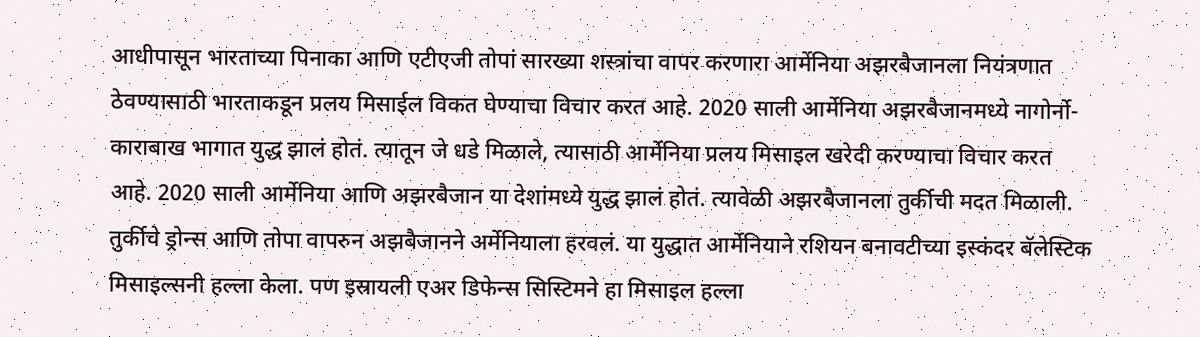आधीपासून भारताच्या पिनाका आणि एटीएजी तोपां सारख्या शस्त्रांचा वापर करणारा आर्मेनिया अझरबैजानला नियंत्रणात ठेवण्यासाठी भारताकडून प्रलय मिसाईल विकत घेण्याचा विचार करत आहे. 2020 साली आर्मेनिया अझरबैजानमध्ये नागोर्नो-काराबाख भागात युद्ध झालं होतं. त्यातून जे धडे मिळाले, त्यासाठी आर्मेनिया प्रलय मिसाइल खरेदी करण्याचा विचार करत आहे. 2020 साली आर्मेनिया आणि अझरबैजान या देशांमध्ये युद्ध झालं होतं. त्यावेळी अझरबैजानला तुर्कीची मदत मिळाली. तुर्कीचे ड्रोन्स आणि तोपा वापरुन अझबैजानने अर्मेनियाला हरवलं. या युद्धात आर्मेनियाने रशियन बनावटीच्या इस्कंदर बॅलेस्टिक मिसाइल्सनी हल्ला केला. पण इस्रायली एअर डिफेन्स सिस्टिमने हा मिसाइल हल्ला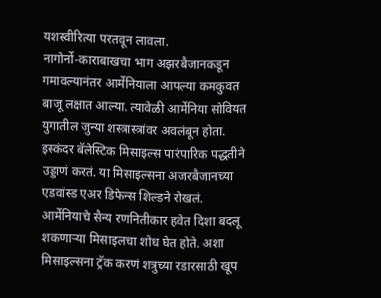यशस्वीरित्या परतवून लावला.
नागोर्नो-काराबाखचा भाग अझरबैजानकडून गमावल्यानंतर आर्मेनियाला आपल्या कमकुवत बाजू लक्षात आल्या. त्यावेळी आर्मेनिया सोवियत युगातील जुन्या शस्त्रास्त्रांवर अवलंबून होता. इस्कंदर बॅलेस्टिक मिसाइल्स पारंपारिक पद्धतीने उड्डाणं करतं. या मिसाइल्सना अजरबैजानच्या एडवांस्ड एअर डिफेन्स शिल्डने रोखलं. आर्मेनियाचे सैन्य रणनितीकार हवेत दिशा बदलू शकणाऱ्या मिसाइलचा शोध घेत होते. अशा मिसाइल्सना ट्रॅक करणं शत्रुच्या रडारसाठी खूप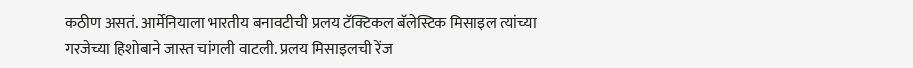कठीण असतं. आर्मेनियाला भारतीय बनावटीची प्रलय टॅक्टिकल बॅलेस्टिक मिसाइल त्यांच्या गरजेच्या हिशोबाने जास्त चांगली वाटली. प्रलय मिसाइलची रेंज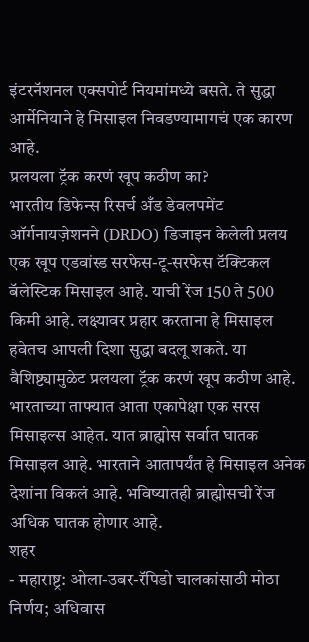इंटरनॅशनल एक्सपोर्ट नियमांमध्ये बसते. ते सुद्धा आर्मेनियाने हे मिसाइल निवडण्यामागचं एक कारण आहे.
प्रलयला ट्रॅक करणं खूप कठीण का?
भारतीय डिफेन्स रिसर्च अँड डेवलपमेंट ऑर्गनायज़ेशनने (DRDO) डिजाइन केलेली प्रलय एक खूप एडवांस्ड सरफेस-टू-सरफेस टॅक्टिकल बॅलेस्टिक मिसाइल आहे. याची रेंज 150 ते 500 किमी आहे. लक्ष्यावर प्रहार करताना हे मिसाइल हवेतच आपली दिशा सुद्धा बदलू शकते. या वैशिष्ट्यामुळेट प्रलयला ट्रॅक करणं खूप कठीण आहे. भारताच्या ताफ्यात आता एकापेक्षा एक सरस मिसाइल्स आहेत. यात ब्राह्मोस सर्वात घातक मिसाइल आहे. भारताने आतापर्यंत हे मिसाइल अनेक देशांना विकलं आहे. भविष्यातही ब्राह्मोसची रेंज अधिक घातक होणार आहे.
शहर
- महाराष्ट्र: ओला-उबर-रॅपिडो चालकांसाठी मोठा निर्णय; अधिवास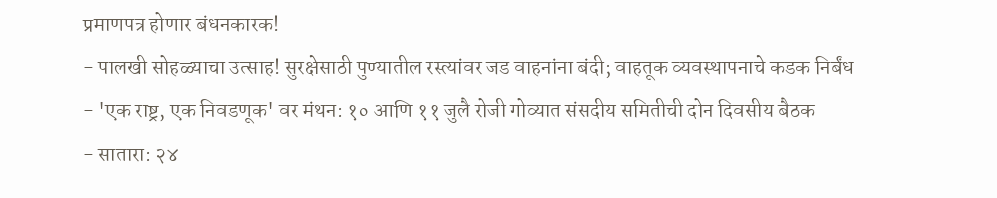प्रमाणपत्र होणार बंधनकारक!
- पालखी सोहळ्याचा उत्साह! सुरक्षेसाठी पुण्यातील रस्त्यांवर जड वाहनांना बंदी; वाहतूक व्यवस्थापनाचे कडक निर्बंध
- 'एक राष्ट्र, एक निवडणूक' वर मंथन: १० आणि ११ जुलै रोजी गोव्यात संसदीय समितीची दोन दिवसीय बैठक
- सातारा: २४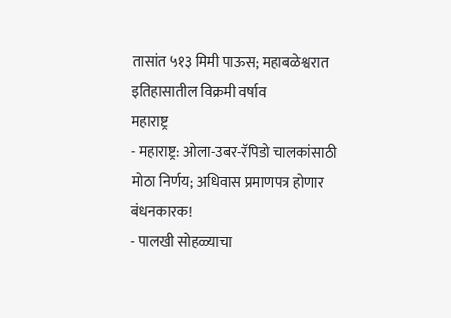तासांत ५१३ मिमी पाऊस; महाबळेश्वरात इतिहासातील विक्रमी वर्षाव
महाराष्ट्र
- महाराष्ट्र: ओला-उबर-रॅपिडो चालकांसाठी मोठा निर्णय; अधिवास प्रमाणपत्र होणार बंधनकारक!
- पालखी सोहळ्याचा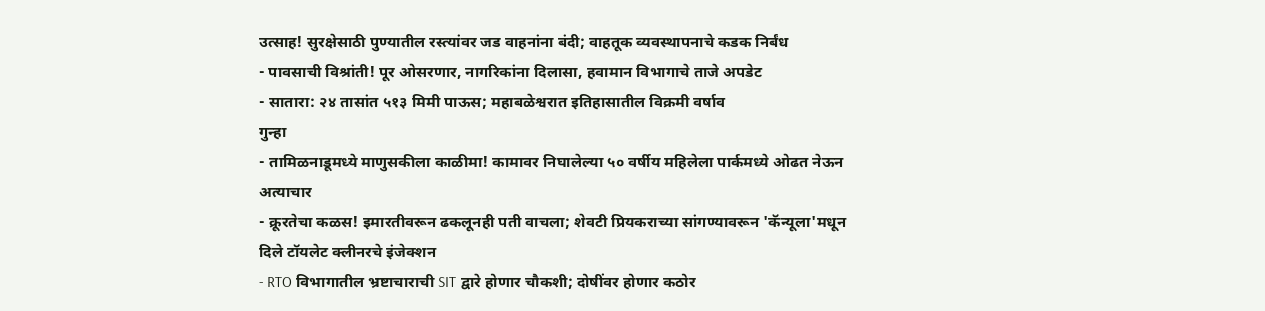उत्साह! सुरक्षेसाठी पुण्यातील रस्त्यांवर जड वाहनांना बंदी; वाहतूक व्यवस्थापनाचे कडक निर्बंध
- पावसाची विश्रांती! पूर ओसरणार, नागरिकांना दिलासा, हवामान विभागाचे ताजे अपडेट
- सातारा: २४ तासांत ५१३ मिमी पाऊस; महाबळेश्वरात इतिहासातील विक्रमी वर्षाव
गुन्हा
- तामिळनाडूमध्ये माणुसकीला काळीमा! कामावर निघालेल्या ५० वर्षीय महिलेला पार्कमध्ये ओढत नेऊन अत्याचार
- क्रूरतेचा कळस! इमारतीवरून ढकलूनही पती वाचला; शेवटी प्रियकराच्या सांगण्यावरून 'कॅन्यूला'मधून दिले टॉयलेट क्लीनरचे इंजेक्शन
- RTO विभागातील भ्रष्टाचाराची SIT द्वारे होणार चौकशी; दोषींवर होणार कठोर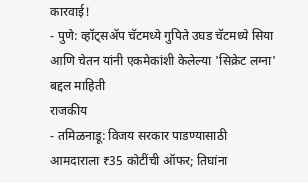कारवाई!
- पुणे: व्हॉट्सॲप चॅटमध्ये गुपिते उघड चॅटमध्ये सिया आणि चेतन यांनी एकमेकांशी केलेल्या 'सिक्रेट लग्ना' बद्दल माहिती
राजकीय
- तमिळनाडू: विजय सरकार पाडण्यासाठी आमदाराला ₹35 कोटींची ऑफर; तिघांना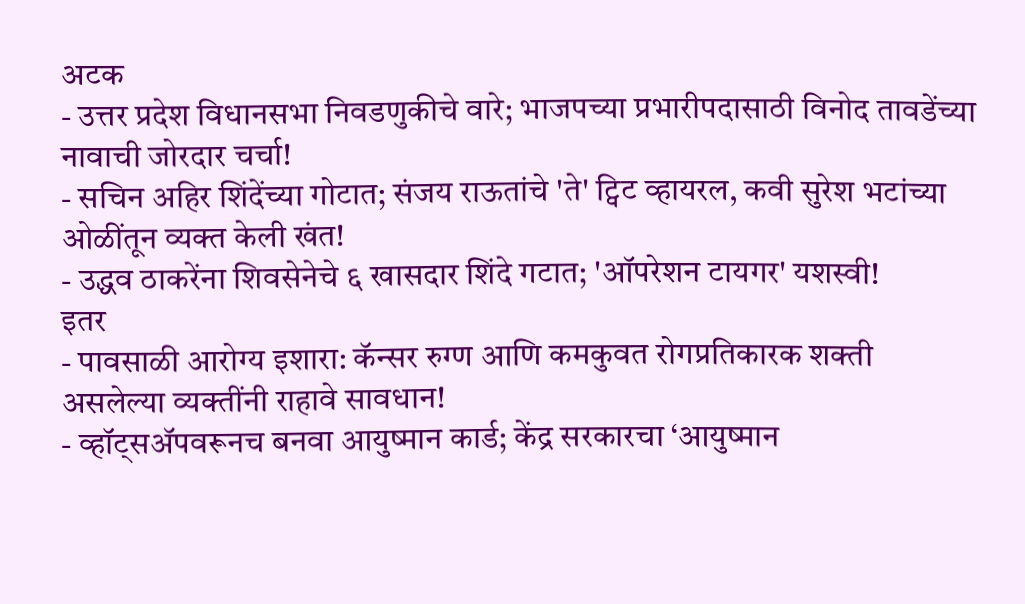अटक
- उत्तर प्रदेश विधानसभा निवडणुकीचे वारे; भाजपच्या प्रभारीपदासाठी विनोद तावडेंच्या नावाची जोरदार चर्चा!
- सचिन अहिर शिंदेंच्या गोटात; संजय राऊतांचे 'ते' ट्विट व्हायरल, कवी सुरेश भटांच्या ओळींतून व्यक्त केली खंत!
- उद्धव ठाकरेंना शिवसेनेचे ६ खासदार शिंदे गटात; 'ऑपरेशन टायगर' यशस्वी!
इतर
- पावसाळी आरोग्य इशारा: कॅन्सर रुग्ण आणि कमकुवत रोगप्रतिकारक शक्ती असलेल्या व्यक्तींनी राहावे सावधान!
- व्हॉट्सॲपवरूनच बनवा आयुष्मान कार्ड; केंद्र सरकारचा ‘आयुष्मान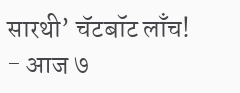सारथी’ चॅटबॉट लाँच!
- आज ७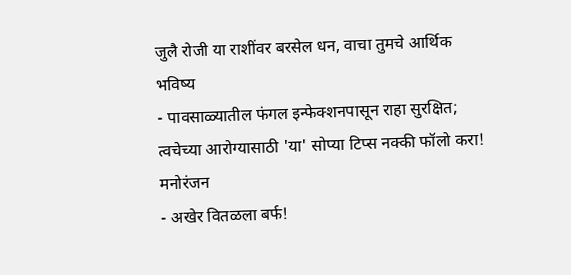जुलै रोजी या राशींवर बरसेल धन, वाचा तुमचे आर्थिक भविष्य
- पावसाळ्यातील फंगल इन्फेक्शनपासून राहा सुरक्षित; त्वचेच्या आरोग्यासाठी 'या' सोप्या टिप्स नक्की फॉलो करा!
मनोरंजन
- अखेर वितळला बर्फ!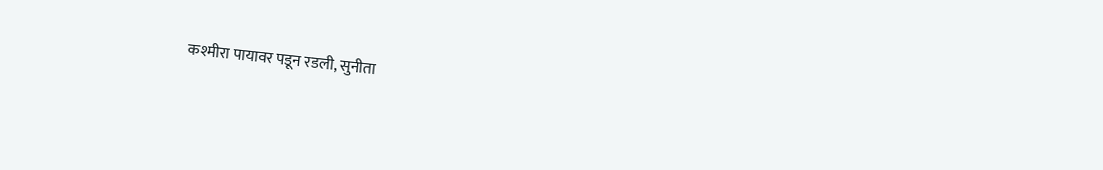कश्मीरा पायावर पडून रडली, सुनीता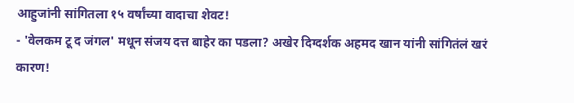आहुजांनी सांगितला १५ वर्षांच्या वादाचा शेवट!
- 'वेलकम टू द जंगल' मधून संजय दत्त बाहेर का पडला? अखेर दिग्दर्शक अहमद खान यांनी सांगितंलं खरं कारण!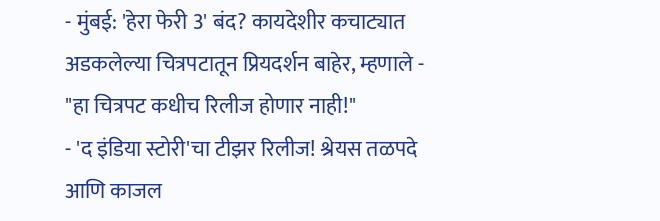- मुंबई: 'हेरा फेरी 3' बंद? कायदेशीर कचाट्यात अडकलेल्या चित्रपटातून प्रियदर्शन बाहेर, म्हणाले - "हा चित्रपट कधीच रिलीज होणार नाही!"
- 'द इंडिया स्टोरी'चा टीझर रिलीज! श्रेयस तळपदे आणि काजल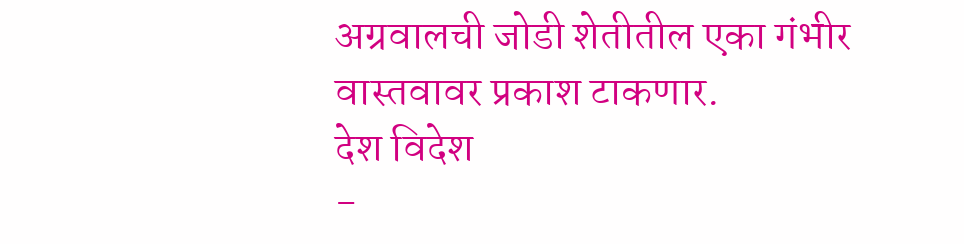अग्रवालची जोडी शेतीतील एका गंभीर वास्तवावर प्रकाश टाकणार.
देश विदेश
-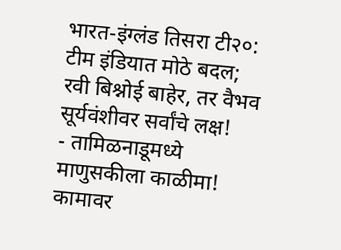भारत-इंग्लंड तिसरा टी२०: टीम इंडियात मोठे बदल; रवी बिश्नोई बाहेर, तर वैभव सूर्यवंशीवर सर्वांचे लक्ष!
- तामिळनाडूमध्ये माणुसकीला काळीमा! कामावर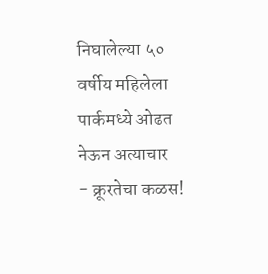निघालेल्या ५० वर्षीय महिलेला पार्कमध्ये ओढत नेऊन अत्याचार
- क्रूरतेचा कळस!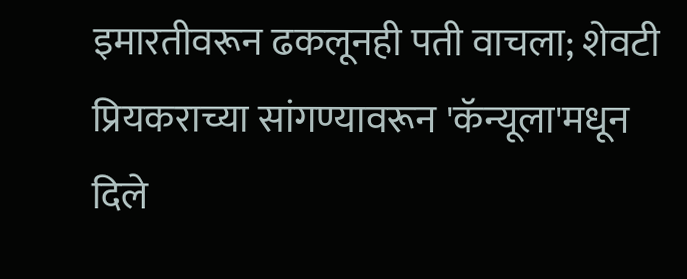इमारतीवरून ढकलूनही पती वाचला; शेवटी प्रियकराच्या सांगण्यावरून 'कॅन्यूला'मधून दिले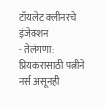टॉयलेट क्लीनरचे इंजेक्शन
- तेलंगणा: प्रियकरासाठी पत्नीने नर्स असूनही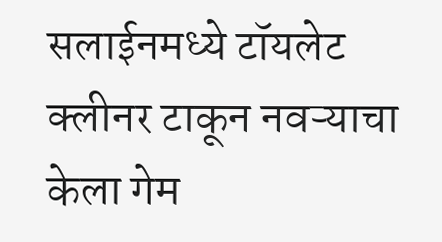सलाईनमध्ये टॉयलेट क्लीनर टाकून नवऱ्याचा केला गेम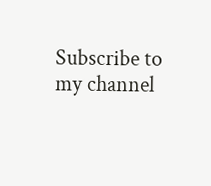Subscribe to my channel